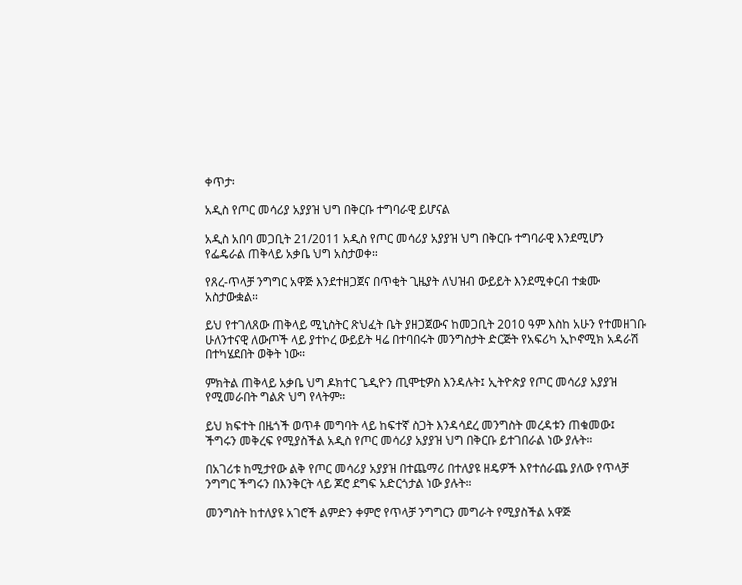ቀጥታ፡

አዲስ የጦር መሳሪያ አያያዝ ህግ በቅርቡ ተግባራዊ ይሆናል

አዲስ አበባ መጋቢት 21/2011 አዲስ የጦር መሳሪያ አያያዝ ህግ በቅርቡ ተግባራዊ እንደሚሆን የፌዴራል ጠቅላይ አቃቤ ህግ አስታወቀ።

የጸረ-ጥላቻ ንግግር አዋጅ እንደተዘጋጀና በጥቂት ጊዜያት ለህዝብ ውይይት እንደሚቀርብ ተቋሙ አስታውቋል።

ይህ የተገለጸው ጠቅላይ ሚኒስትር ጽህፈት ቤት ያዘጋጀውና ከመጋቢት 2010 ዓም እስከ አሁን የተመዘገቡ ሁለንተናዊ ለውጦች ላይ ያተኮረ ውይይት ዛሬ በተባበሩት መንግስታት ድርጅት የአፍሪካ ኢኮኖሚክ አዳራሽ በተካሄደበት ወቅት ነው።

ምክትል ጠቅላይ አቃቤ ህግ ዶክተር ጌዲዮን ጢሞቲዎስ እንዳሉት፤ ኢትዮጵያ የጦር መሳሪያ አያያዝ የሚመራበት ግልጽ ህግ የላትም።

ይህ ክፍተት በዜጎች ወጥቶ መግባት ላይ ከፍተኛ ስጋት እንዳሳደረ መንግስት መረዳቱን ጠቁመው፤ ችግሩን መቅረፍ የሚያስችል አዲስ የጦር መሳሪያ አያያዝ ህግ በቅርቡ ይተገበራል ነው ያሉት።

በአገሪቱ ከሚታየው ልቅ የጦር መሳሪያ አያያዝ በተጨማሪ በተለያዩ ዘዴዎች እየተሰራጨ ያለው የጥላቻ ንግግር ችግሩን በእንቅርት ላይ ጆሮ ደግፍ አድርጎታል ነው ያሉት።

መንግስት ከተለያዩ አገሮች ልምድን ቀምሮ የጥላቻ ንግግርን መግራት የሚያስችል አዋጅ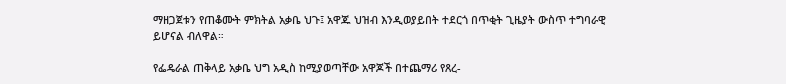ማዘጋጀቱን የጠቆሙት ምክትል አቃቤ ህጉ፤ አዋጁ ህዝብ እንዲወያይበት ተደርጎ በጥቂት ጊዜያት ውስጥ ተግባራዊ ይሆናል ብለዋል።

የፌዴራል ጠቅላይ አቃቤ ህግ አዲስ ከሚያወጣቸው አዋጆች በተጨማሪ የጸረ-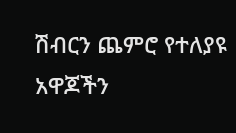ሽብርን ጨምሮ የተለያዩ አዋጆችን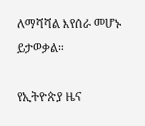ለማሻሻል እየሰራ መሆኑ ይታወቃል።

የኢትዮጵያ ዜና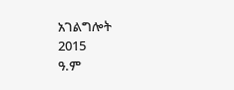አገልግሎት
2015
ዓ.ም